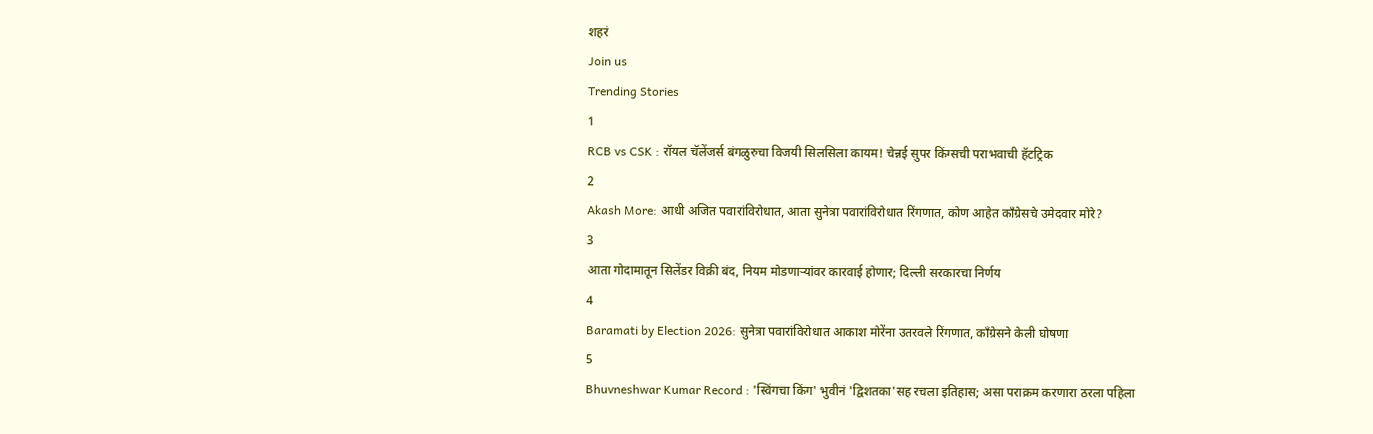शहरं
Join us
Trending Stories
1
RCB vs CSK : रॉयल चॅलेंजर्स बंगळुरुचा विजयी सिलसिला कायम! चेन्नई सुपर किंग्सची पराभवाची हॅटट्रिक
2
Akash More: आधी अजित पवारांविरोधात, आता सुनेत्रा पवारांविरोधात रिंगणात, कोण आहेत काँग्रेसचे उमेदवार मोरे?
3
आता गोदामातून सिलेंडर विक्री बंद, नियम मोडणाऱ्यांवर कारवाई होणार; दिल्ली सरकारचा निर्णय
4
Baramati by Election 2026: सुनेत्रा पवारांविरोधात आकाश मोरेंना उतरवले रिंगणात, काँग्रेसने केली घोषणा
5
Bhuvneshwar Kumar Record : 'स्विंगचा किंग' भुवीनं 'द्विशतका'सह रचला इतिहास; असा पराक्रम करणारा ठरला पहिला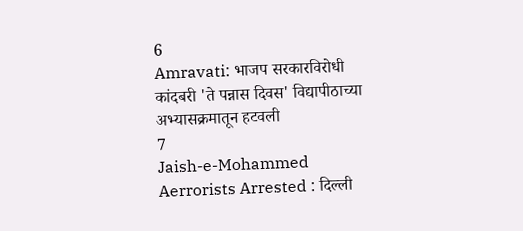6
Amravati: भाजप सरकारविरोधी कांदबरी 'ते पन्नास दिवस' विद्यापीठाच्या अभ्यासक्रमातून हटवली
7
Jaish-e-Mohammed Aerrorists Arrested : दिल्ली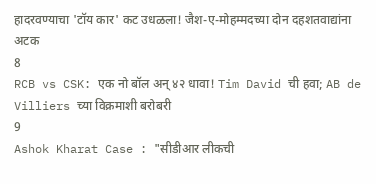हादरवण्याचा 'टॉय कार' कट उधळला! जैश-ए-मोहम्मदच्या दोन दहशतवाद्यांना अटक
8
RCB vs CSK: एक नो बॉल अन् ४२ धावा! Tim David ची हवा; AB de Villiers च्या विक्रमाशी बरोबरी
9
Ashok Kharat Case : "सीडीआर लीकची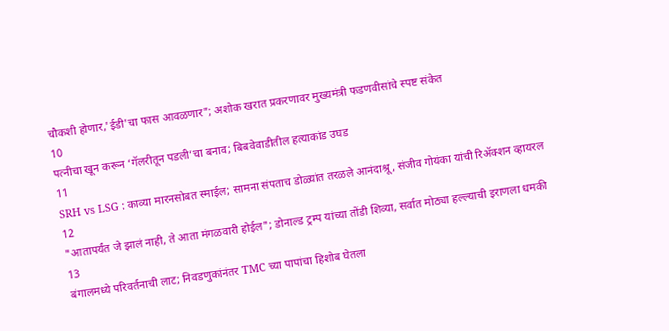चौकशी होणार,'ईडी'चा फास आवळणार"; अशोक खरात प्रकरणावर मुख्यमंत्री फडणवीसांचे स्पष्ट संकेत
10
पत्नीचा खून करून ‘गॅलरीतून पडली’चा बनाव; बिबवेवाडीतील हत्याकांड उघड
11
SRH vs LSG : काव्या मारनसोबत स्माईल; सामना संपताच डोळ्यांत तरळले आनंदाश्रू, संजीव गोयंका यांची रिॲक्शन व्हायरल
12
"आतापर्यंत जे झालं नाही, ते आता मंगळवारी होईल"; डोनाल्ड ट्रम्प यांच्या तोंडी शिव्या, सर्वात मोठ्या हल्ल्याची इराणला धमकी
13
बंगालमध्ये परिवर्तनाची लाट; निवडणुकांनंतर TMC च्या पापांचा हिशोब घेतला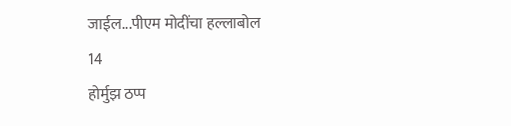जाईल...पीएम मोदींचा हल्लाबोल
14
होर्मुझ ठप्प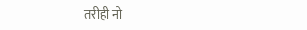तरीही नो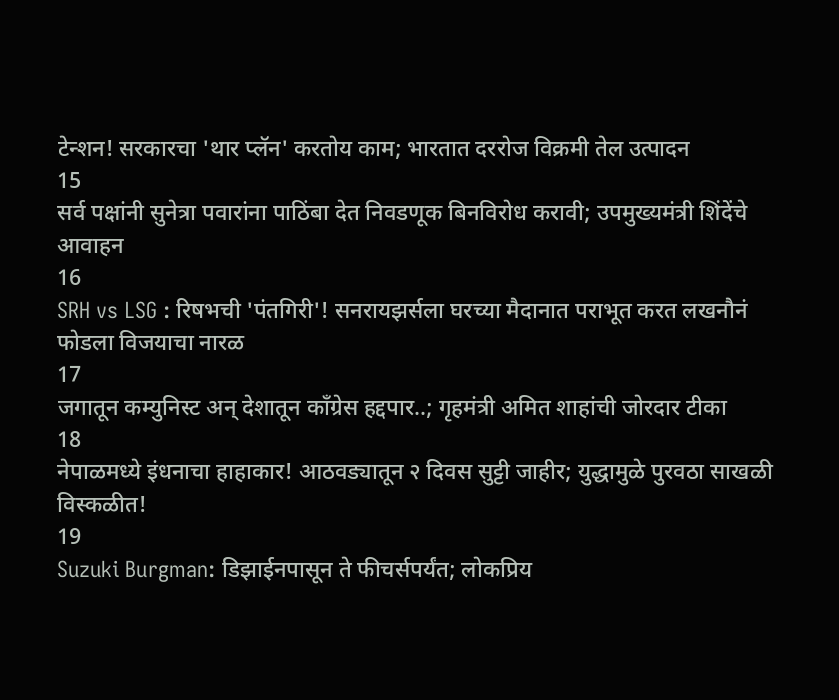टेन्शन! सरकारचा 'थार प्लॅन' करतोय काम; भारतात दररोज विक्रमी तेल उत्पादन
15
सर्व पक्षांनी सुनेत्रा पवारांना पाठिंबा देत निवडणूक बिनविरोध करावी; उपमुख्यमंत्री शिंदेंचे आवाहन
16
SRH vs LSG : रिषभची 'पंतगिरी'! सनरायझर्सला घरच्या मैदानात पराभूत करत लखनौनं फोडला विजयाचा नारळ
17
जगातून कम्युनिस्ट अन् देशातून काँग्रेस हद्दपार..; गृहमंत्री अमित शाहांची जोरदार टीका
18
नेपाळमध्ये इंधनाचा हाहाकार! आठवड्यातून २ दिवस सुट्टी जाहीर; युद्धामुळे पुरवठा साखळी विस्कळीत!
19
Suzuki Burgman: डिझाईनपासून ते फीचर्सपर्यंत; लोकप्रिय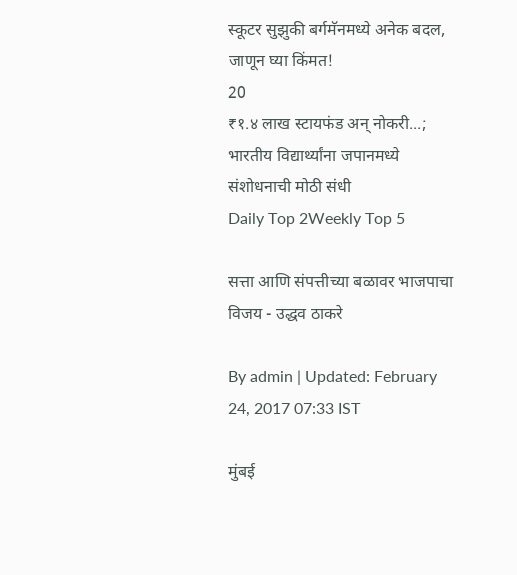स्कूटर सुझुकी बर्गमॅनमध्ये अनेक बदल, जाणून घ्या किंमत!
20
₹१.४ लाख स्टायफंड अन् नोकरी...; भारतीय विद्यार्थ्यांना जपानमध्ये संशोधनाची मोठी संधी
Daily Top 2Weekly Top 5

सत्ता आणि संपत्तीच्या बळावर भाजपाचा विजय - उद्धव ठाकरे

By admin | Updated: February 24, 2017 07:33 IST

मुंबई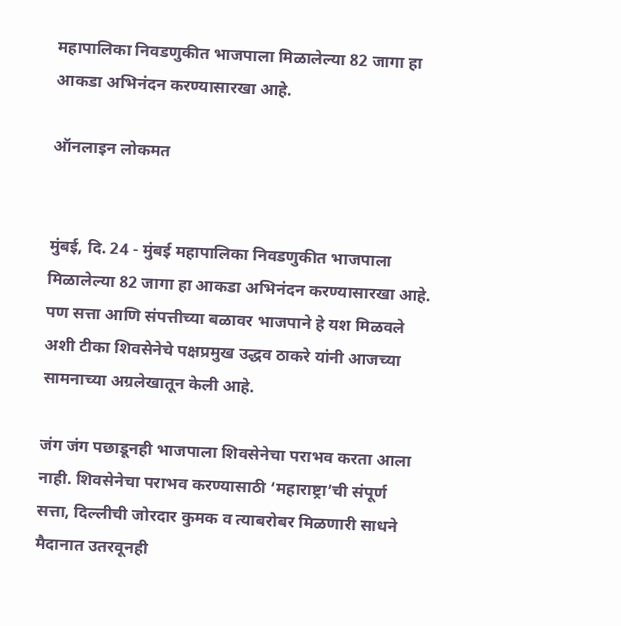महापालिका निवडणुकीत भाजपाला मिळालेल्या 82 जागा हा आकडा अभिनंदन करण्यासारखा आहे.

ऑनलाइन लोकमत


मुंबई, दि. 24 - मुंबई महापालिका निवडणुकीत भाजपाला मिळालेल्या 82 जागा हा आकडा अभिनंदन करण्यासारखा आहे. पण सत्ता आणि संपत्तीच्या बळावर भाजपाने हे यश मिळवले अशी टीका शिवसेनेचे पक्षप्रमुख उद्धव ठाकरे यांनी आजच्या सामनाच्या अग्रलेखातून केली आहे.

जंग जंग पछाडूनही भाजपाला शिवसेनेचा पराभव करता आला नाही. शिवसेनेचा पराभव करण्यासाठी ‘महाराष्ट्रा’ची संपूर्ण सत्ता, दिल्लीची जोरदार कुमक व त्याबरोबर मिळणारी साधने मैदानात उतरवूनही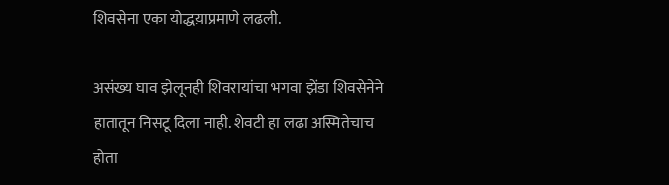शिवसेना एका योद्धय़ाप्रमाणे लढली.

असंख्य घाव झेलूनही शिवरायांचा भगवा झेंडा शिवसेनेने हातातून निसटू दिला नाही. शेवटी हा लढा अस्मितेचाच होता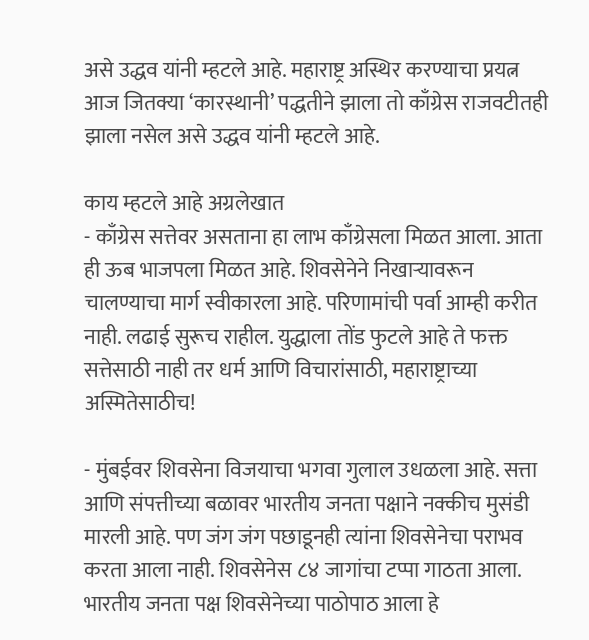असे उद्धव यांनी म्हटले आहे. महाराष्ट्र अस्थिर करण्याचा प्रयत्न आज जितक्या ‘कारस्थानी’ पद्धतीने झाला तो काँग्रेस राजवटीतही झाला नसेल असे उद्धव यांनी म्हटले आहे.

काय म्हटले आहे अग्रलेखात
- काँग्रेस सत्तेवर असताना हा लाभ काँग्रेसला मिळत आला. आता ही ऊब भाजपला मिळत आहे. शिवसेनेने निखाऱ्यावरून चालण्याचा मार्ग स्वीकारला आहे. परिणामांची पर्वा आम्ही करीत नाही. लढाई सुरूच राहील. युद्धाला तोंड फुटले आहे ते फक्त सत्तेसाठी नाही तर धर्म आणि विचारांसाठी, महाराष्ट्राच्या अस्मितेसाठीच!

- मुंबईवर शिवसेना विजयाचा भगवा गुलाल उधळला आहे. सत्ता आणि संपत्तीच्या बळावर भारतीय जनता पक्षाने नक्कीच मुसंडी मारली आहे. पण जंग जंग पछाडूनही त्यांना शिवसेनेचा पराभव करता आला नाही. शिवसेनेस ८४ जागांचा टप्पा गाठता आला. भारतीय जनता पक्ष शिवसेनेच्या पाठोपाठ आला हे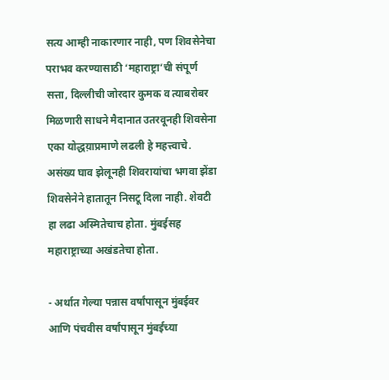सत्य आम्ही नाकारणार नाही, पण शिवसेनेचा पराभव करण्यासाठी ‘महाराष्ट्रा’ची संपूर्ण सत्ता, दिल्लीची जोरदार कुमक व त्याबरोबर मिळणारी साधने मैदानात उतरवूनही शिवसेना एका योद्धय़ाप्रमाणे लढली हे महत्त्वाचे. असंख्य घाव झेलूनही शिवरायांचा भगवा झेंडा शिवसेनेने हातातून निसटू दिला नाही. शेवटी हा लढा अस्मितेचाच होता. मुंबईसह महाराष्ट्राच्या अखंडतेचा होता.

- अर्थात गेल्या पन्नास वर्षांपासून मुंबईवर आणि पंचवीस वर्षांपासून मुंबईच्या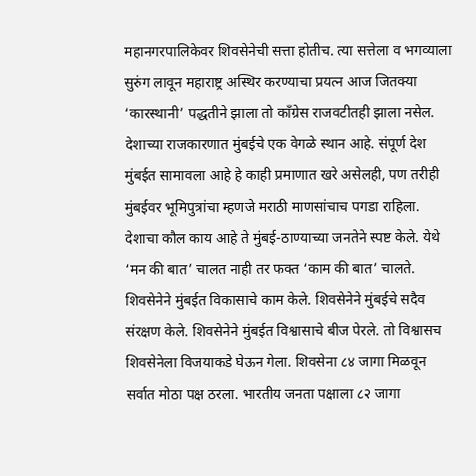महानगरपालिकेवर शिवसेनेची सत्ता होतीच. त्या सत्तेला व भगव्याला सुरुंग लावून महाराष्ट्र अस्थिर करण्याचा प्रयत्न आज जितक्या ‘कारस्थानी’ पद्धतीने झाला तो काँग्रेस राजवटीतही झाला नसेल. देशाच्या राजकारणात मुंबईचे एक वेगळे स्थान आहे. संपूर्ण देश मुंबईत सामावला आहे हे काही प्रमाणात खरे असेलही, पण तरीही मुंबईवर भूमिपुत्रांचा म्हणजे मराठी माणसांचाच पगडा राहिला. देशाचा कौल काय आहे ते मुंबई-ठाण्याच्या जनतेने स्पष्ट केले. येथे ‘मन की बात’ चालत नाही तर फक्त ‘काम की बात’ चालते. शिवसेनेने मुंबईत विकासाचे काम केले. शिवसेनेने मुंबईचे सदैव संरक्षण केले. शिवसेनेने मुंबईत विश्वासाचे बीज पेरले. तो विश्वासच शिवसेनेला विजयाकडे घेऊन गेला. शिवसेना ८४ जागा मिळवून सर्वात मोठा पक्ष ठरला. भारतीय जनता पक्षाला ८२ जागा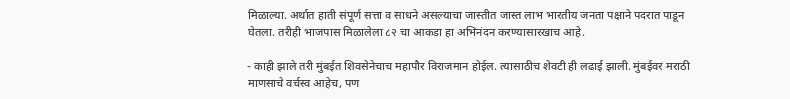मिळाल्या. अर्थात हाती संपूर्ण सत्ता व साधने असल्याचा जास्तीत जास्त लाभ भारतीय जनता पक्षाने पदरात पाडून घेतला. तरीही भाजपास मिळालेला ८२ चा आकडा हा अभिनंदन करण्यासारखाच आहे.

- काही झाले तरी मुंबईत शिवसेनेचाच महापौर विराजमान होईल. त्यासाठीच शेवटी ही लढाई झाली. मुंबईवर मराठी माणसाचे वर्चस्व आहेच, पण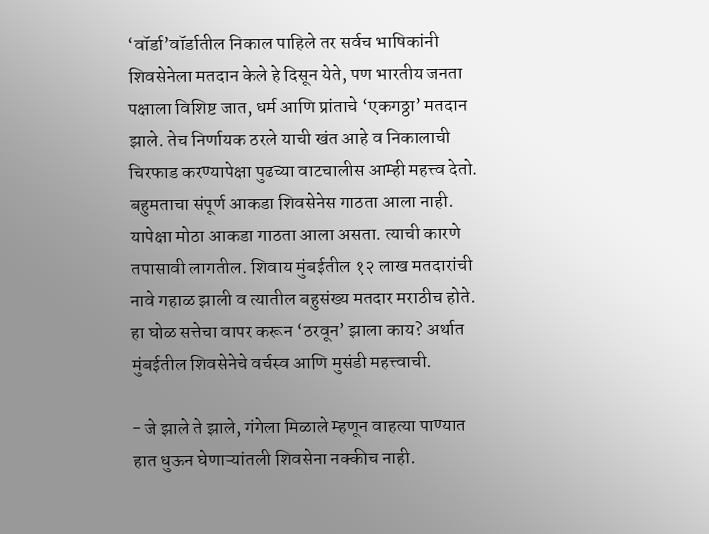‘वॉर्डा’वॉर्डातील निकाल पाहिले तर सर्वच भाषिकांनी शिवसेनेला मतदान केले हे दिसून येते, पण भारतीय जनता पक्षाला विशिष्ट जात, धर्म आणि प्रांताचे ‘एकगठ्ठा’ मतदान झाले. तेच निर्णायक ठरले याची खंत आहे व निकालाची चिरफाड करण्यापेक्षा पुढच्या वाटचालीस आम्ही महत्त्व देतो. बहुमताचा संपूर्ण आकडा शिवसेनेस गाठता आला नाही. यापेक्षा मोठा आकडा गाठता आला असता. त्याची कारणे तपासावी लागतील. शिवाय मुंबईतील १२ लाख मतदारांची नावे गहाळ झाली व त्यातील बहुसंख्य मतदार मराठीच होते. हा घोळ सत्तेचा वापर करून ‘ठरवून’ झाला काय? अर्थात मुंबईतील शिवसेनेचे वर्चस्व आणि मुसंडी महत्त्वाची.

- जे झाले ते झाले, गंगेला मिळाले म्हणून वाहत्या पाण्यात हात धुऊन घेणाऱ्यांतली शिवसेना नक्कीच नाही.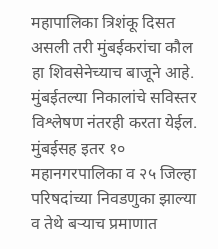महापालिका त्रिशंकू दिसत असली तरी मुंबईकरांचा कौल हा शिवसेनेच्याच बाजूने आहे. मुंबईतल्या निकालांचे सविस्तर विश्लेषण नंतरही करता येईल. मुंबईसह इतर १० महानगरपालिका व २५ जिल्हा परिषदांच्या निवडणुका झाल्या व तेथे बऱ्याच प्रमाणात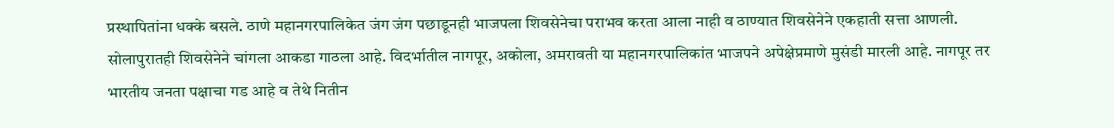प्रस्थापितांना धक्के बसले. ठाणे महानगरपालिकेत जंग जंग पछाडूनही भाजपला शिवसेनेचा पराभव करता आला नाही व ठाण्यात शिवसेनेने एकहाती सत्ता आणली. सोलापुरातही शिवसेनेने चांगला आकडा गाठला आहे. विदर्भातील नागपूर, अकोला, अमरावती या महानगरपालिकांत भाजपने अपेक्षेप्रमाणे मुसंडी मारली आहे. नागपूर तर भारतीय जनता पक्षाचा गड आहे व तेथे नितीन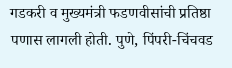गडकरी व मुख्यमंत्री फडणवीसांची प्रतिष्ठा पणास लागली होती. पुणे, पिंपरी-चिंचवड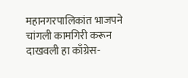महानगरपालिकांत भाजपने चांगली कामगिरी करून दाखवली हा काँग्रेस-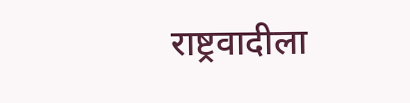राष्ट्रवादीला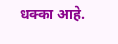धक्का आहे.